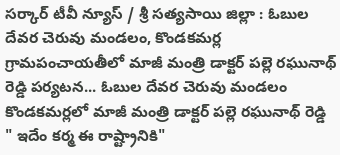సర్కార్ టీవీ న్యూస్ / శ్రీ సత్యసాయి జిల్లా : ఓబుల దేవర చెరువు మండలం, కొండకమర్ల గ్రామపంచాయతీలో మాజీ మంత్రి డాక్టర్ పల్లె రఘునాథ్ రెడ్డి పర్యటన... ఓబుల దేవర చెరువు మండలం కొండకమర్లలో మాజీ మంత్రి డాక్టర్ పల్లె రఘునాథ్ రెడ్డి " ఇదేం కర్మ ఈ రాష్ట్రానికి"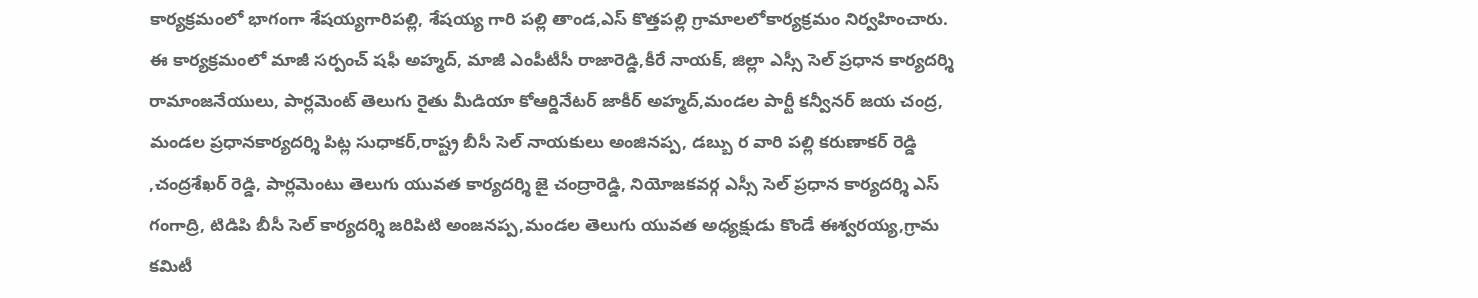కార్యక్రమంలో భాగంగా శేషయ్యగారిపల్లి, శేషయ్య గారి పల్లి తాండ,ఎస్ కొత్తపల్లి గ్రామాలలోకార్యక్రమం నిర్వహించారు. ఈ కార్యక్రమంలో మాజీ సర్పంచ్ షఫీ అహ్మద్, మాజీ ఎంపీటీసీ రాజారెడ్డి,కీరే నాయక్, జిల్లా ఎస్సీ సెల్ ప్రధాన కార్యదర్శి రామాంజనేయులు, పార్లమెంట్ తెలుగు రైతు మీడియా కోఆర్డినేటర్ జాకీర్ అహ్మద్,మండల పార్టీ కన్వీనర్ జయ చంద్ర, మండల ప్రధానకార్యదర్శి పిట్ల సుధాకర్,రాష్ట్ర బీసీ సెల్ నాయకులు అంజినప్ప, డబ్బు ర వారి పల్లి కరుణాకర్ రెడ్డి ,చంద్రశేఖర్ రెడ్డి, పార్లమెంటు తెలుగు యువత కార్యదర్శి జై చంద్రారెడ్డి, నియోజకవర్గ ఎస్సీ సెల్ ప్రధాన కార్యదర్శి ఎస్ గంగాద్రి, టిడిపి బీసీ సెల్ కార్యదర్శి జరిపిటి అంజనప్ప,మండల తెలుగు యువత అధ్యక్షుడు కొండే ఈశ్వరయ్య,గ్రామ కమిటీ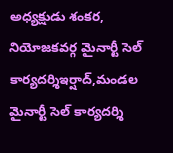అధ్యక్షుడు శంకర, నియోజకవర్గ మైనార్టీ సెల్ కార్యదర్శిఇర్షాద్,మండల మైనార్టీ సెల్ కార్యదర్శి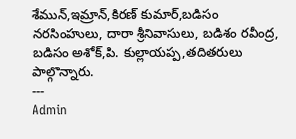శేమున్,ఇమ్రాన్,కిరణ్ కుమార్,బడిసం నరసింహులు, దారా శ్రీనివాసులు, బడిశం రవీంద్ర, బడిసం అశోక్,పి. కుల్లాయప్ప,తదితరులు పాల్గొన్నారు.
---
Admin